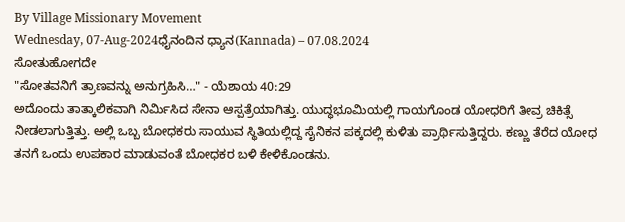By Village Missionary Movement
Wednesday, 07-Aug-2024ಧೈನಂದಿನ ಧ್ಯಾನ(Kannada) – 07.08.2024
ಸೋತುಹೋಗದೇ
"ಸೋತವನಿಗೆ ತ್ರಾಣವನ್ನು ಅನುಗ್ರಹಿಸಿ…" - ಯೆಶಾಯ 40:29
ಅದೊಂದು ತಾತ್ಕಾಲಿಕವಾಗಿ ನಿರ್ಮಿಸಿದ ಸೇನಾ ಆಸ್ಪತ್ರೆಯಾಗಿತ್ತು. ಯುದ್ಧಭೂಮಿಯಲ್ಲಿ ಗಾಯಗೊಂಡ ಯೋಧರಿಗೆ ತೀವ್ರ ಚಿಕಿತ್ಸೆ ನೀಡಲಾಗುತ್ತಿತ್ತು. ಅಲ್ಲಿ ಒಬ್ಬ ಬೋಧಕರು ಸಾಯುವ ಸ್ಥಿತಿಯಲ್ಲಿದ್ದ ಸೈನಿಕನ ಪಕ್ಕದಲ್ಲಿ ಕುಳಿತು ಪ್ರಾರ್ಥಿಸುತ್ತಿದ್ದರು. ಕಣ್ಣು ತೆರೆದ ಯೋಧ ತನಗೆ ಒಂದು ಉಪಕಾರ ಮಾಡುವಂತೆ ಬೋಧಕರ ಬಳಿ ಕೇಳಿಕೊಂಡನು.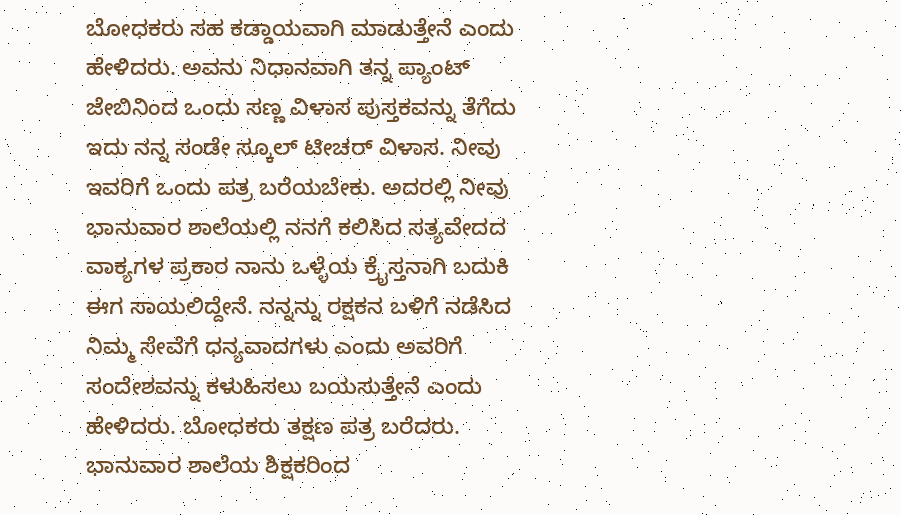ಬೋಧಕರು ಸಹ ಕಡ್ಡಾಯವಾಗಿ ಮಾಡುತ್ತೇನೆ ಎಂದು ಹೇಳಿದರು. ಅವನು ನಿಧಾನವಾಗಿ ತನ್ನ ಪ್ಯಾಂಟ್ ಜೇಬಿನಿಂದ ಒಂದು ಸಣ್ಣ ವಿಳಾಸ ಪುಸ್ತಕವನ್ನು ತೆಗೆದು ಇದು ನನ್ನ ಸಂಡೇ ಸ್ಕೂಲ್ ಟೀಚರ್ ವಿಳಾಸ. ನೀವು ಇವರಿಗೆ ಒಂದು ಪತ್ರ ಬರೆಯಬೇಕು. ಅದರಲ್ಲಿ ನೀವು ಭಾನುವಾರ ಶಾಲೆಯಲ್ಲಿ ನನಗೆ ಕಲಿಸಿದ ಸತ್ಯವೇದದ ವಾಕ್ಯಗಳ ಪ್ರಕಾರ ನಾನು ಒಳ್ಳೆಯ ಕ್ರೈಸ್ತನಾಗಿ ಬದುಕಿ ಈಗ ಸಾಯಲಿದ್ದೇನೆ. ನನ್ನನ್ನು ರಕ್ಷಕನ ಬಳಿಗೆ ನಡೆಸಿದ ನಿಮ್ಮ ಸೇವೆಗೆ ಧನ್ಯವಾದಗಳು ಎಂದು ಅವರಿಗೆ ಸಂದೇಶವನ್ನು ಕಳುಹಿಸಲು ಬಯಸುತ್ತೇನೆ ಎಂದು ಹೇಳಿದರು. ಬೋಧಕರು ತಕ್ಷಣ ಪತ್ರ ಬರೆದರು. ಭಾನುವಾರ ಶಾಲೆಯ ಶಿಕ್ಷಕರಿಂದ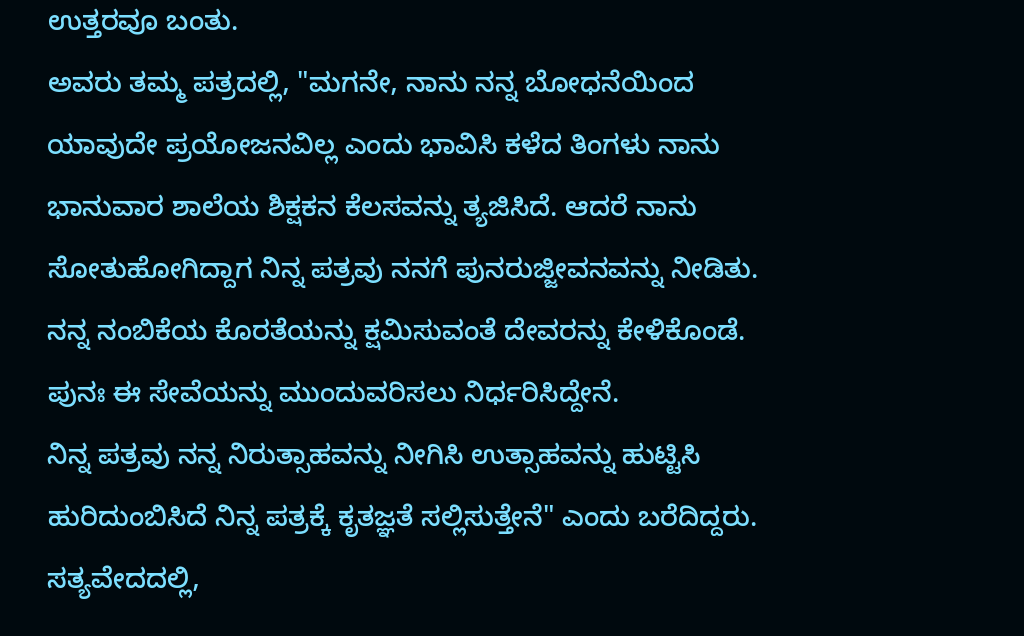ಉತ್ತರವೂ ಬಂತು.
ಅವರು ತಮ್ಮ ಪತ್ರದಲ್ಲಿ, "ಮಗನೇ, ನಾನು ನನ್ನ ಬೋಧನೆಯಿಂದ ಯಾವುದೇ ಪ್ರಯೋಜನವಿಲ್ಲ ಎಂದು ಭಾವಿಸಿ ಕಳೆದ ತಿಂಗಳು ನಾನು ಭಾನುವಾರ ಶಾಲೆಯ ಶಿಕ್ಷಕನ ಕೆಲಸವನ್ನು ತ್ಯಜಿಸಿದೆ. ಆದರೆ ನಾನು ಸೋತುಹೋಗಿದ್ದಾಗ ನಿನ್ನ ಪತ್ರವು ನನಗೆ ಪುನರುಜ್ಜೀವನವನ್ನು ನೀಡಿತು. ನನ್ನ ನಂಬಿಕೆಯ ಕೊರತೆಯನ್ನು ಕ್ಷಮಿಸುವಂತೆ ದೇವರನ್ನು ಕೇಳಿಕೊಂಡೆ. ಪುನಃ ಈ ಸೇವೆಯನ್ನು ಮುಂದುವರಿಸಲು ನಿರ್ಧರಿಸಿದ್ದೇನೆ.
ನಿನ್ನ ಪತ್ರವು ನನ್ನ ನಿರುತ್ಸಾಹವನ್ನು ನೀಗಿಸಿ ಉತ್ಸಾಹವನ್ನು ಹುಟ್ಟಿಸಿ ಹುರಿದುಂಬಿಸಿದೆ ನಿನ್ನ ಪತ್ರಕ್ಕೆ ಕೃತಜ್ಞತೆ ಸಲ್ಲಿಸುತ್ತೇನೆ" ಎಂದು ಬರೆದಿದ್ದರು.
ಸತ್ಯವೇದದಲ್ಲಿ,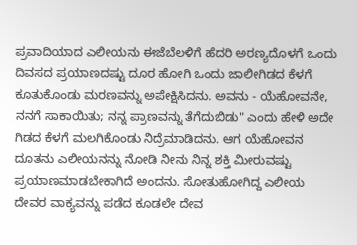ಪ್ರವಾದಿಯಾದ ಎಲೀಯನು ಈಜೆಬೆಲಳಿಗೆ ಹೆದರಿ ಅರಣ್ಯದೊಳಗೆ ಒಂದು ದಿವಸದ ಪ್ರಯಾಣದಷ್ಟು ದೂರ ಹೋಗಿ ಒಂದು ಜಾಲೀಗಿಡದ ಕೆಳಗೆ ಕೂತುಕೊಂಡು ಮರಣವನ್ನು ಅಪೇಕ್ಷಿಸಿದನು. ಅವನು - ಯೆಹೋವನೇ, ನನಗೆ ಸಾಕಾಯಿತು; ನನ್ನ ಪ್ರಾಣವನ್ನು ತೆಗೆದುಬಿಡು" ಎಂದು ಹೇಳಿ ಅದೇ ಗಿಡದ ಕೆಳಗೆ ಮಲಗಿಕೊಂಡು ನಿದ್ರೆಮಾಡಿದನು. ಆಗ ಯೆಹೋವನ ದೂತನು ಎಲೀಯನನ್ನು ನೋಡಿ ನೀನು ನಿನ್ನ ಶಕ್ತಿ ಮೀರುವಷ್ಟು ಪ್ರಯಾಣಮಾಡಬೇಕಾಗಿದೆ ಅಂದನು. ಸೋತುಹೋಗಿದ್ದ ಎಲೀಯ ದೇವರ ವಾಕ್ಯವನ್ನು ಪಡೆದ ಕೂಡಲೇ ದೇವ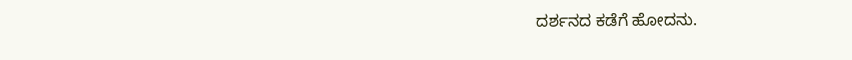ದರ್ಶನದ ಕಡೆಗೆ ಹೋದನು.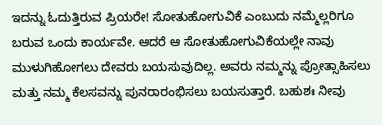ಇದನ್ನು ಓದುತ್ತಿರುವ ಪ್ರಿಯರೇ! ಸೋತುಹೋಗುವಿಕೆ ಎಂಬುದು ನಮ್ಮೆಲ್ಲರಿಗೂ ಬರುವ ಒಂದು ಕಾರ್ಯವೇ. ಆದರೆ ಆ ಸೋತುಹೋಗುವಿಕೆಯಲ್ಲೇ ನಾವು ಮುಳುಗಿಹೋಗಲು ದೇವರು ಬಯಸುವುದಿಲ್ಲ. ಅವರು ನಮ್ಮನ್ನು ಪ್ರೋತ್ಸಾಹಿಸಲು ಮತ್ತು ನಮ್ಮ ಕೆಲಸವನ್ನು ಪುನರಾರಂಭಿಸಲು ಬಯಸುತ್ತಾರೆ. ಬಹುಶಃ ನೀವು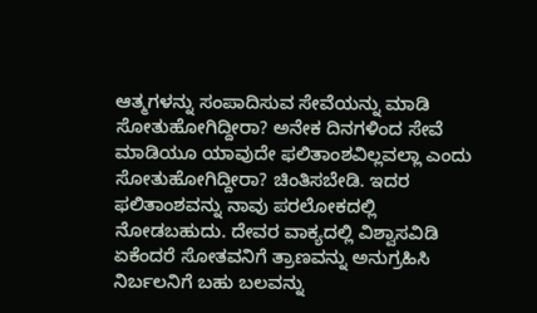ಆತ್ಮಗಳನ್ನು ಸಂಪಾದಿಸುವ ಸೇವೆಯನ್ನು ಮಾಡಿ ಸೋತುಹೋಗಿದ್ದೀರಾ? ಅನೇಕ ದಿನಗಳಿಂದ ಸೇವೆ ಮಾಡಿಯೂ ಯಾವುದೇ ಫಲಿತಾಂಶವಿಲ್ಲವಲ್ಲಾ ಎಂದು ಸೋತುಹೋಗಿದ್ದೀರಾ? ಚಿಂತಿಸಬೇಡಿ. ಇದರ ಫಲಿತಾಂಶವನ್ನು ನಾವು ಪರಲೋಕದಲ್ಲಿ ನೋಡಬಹುದು. ದೇವರ ವಾಕ್ಯದಲ್ಲಿ ವಿಶ್ವಾಸವಿಡಿ ಏಕೆಂದರೆ ಸೋತವನಿಗೆ ತ್ರಾಣವನ್ನು ಅನುಗ್ರಹಿಸಿ ನಿರ್ಬಲನಿಗೆ ಬಹು ಬಲವನ್ನು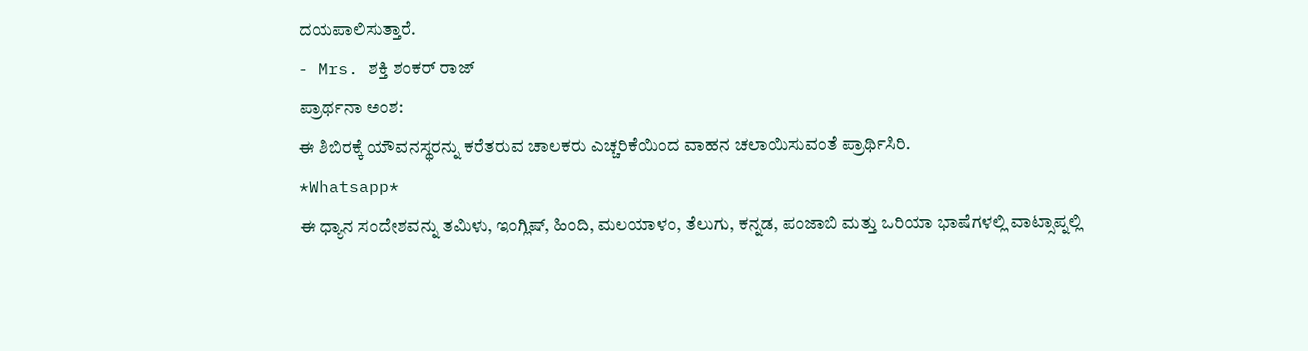ದಯಪಾಲಿಸುತ್ತಾರೆ.
- Mrs. ಶಕ್ತಿ ಶಂಕರ್ ರಾಜ್
ಪ್ರಾರ್ಥನಾ ಅಂಶ:
ಈ ಶಿಬಿರಕ್ಕೆ ಯೌವನಸ್ಥರನ್ನು ಕರೆತರುವ ಚಾಲಕರು ಎಚ್ಚರಿಕೆಯಿಂದ ವಾಹನ ಚಲಾಯಿಸುವಂತೆ ಪ್ರಾರ್ಥಿಸಿರಿ.
*Whatsapp*
ಈ ಧ್ಯಾನ ಸಂದೇಶವನ್ನು ತಮಿಳು, ಇಂಗ್ಲಿಷ್, ಹಿಂದಿ, ಮಲಯಾಳಂ, ತೆಲುಗು, ಕನ್ನಡ, ಪಂಜಾಬಿ ಮತ್ತು ಒರಿಯಾ ಭಾಷೆಗಳಲ್ಲಿ ವಾಟ್ಸಾಪ್ನಲ್ಲಿ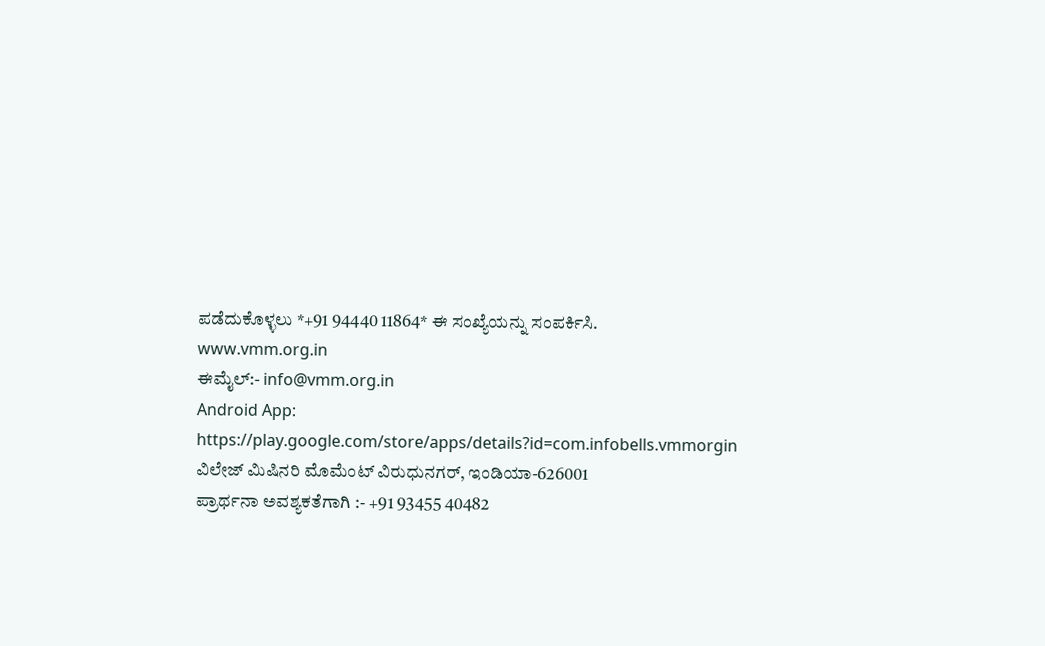ಪಡೆದುಕೊಳ್ಳಲು *+91 94440 11864* ಈ ಸಂಖ್ಯೆಯನ್ನು ಸಂಪರ್ಕಿಸಿ.
www.vmm.org.in
ಈಮೈಲ್:- info@vmm.org.in
Android App: https://play.google.com/store/apps/details?id=com.infobells.vmmorgin
ವಿಲೇಜ್ ಮಿಷಿನರಿ ಮೊಮೆಂಟ್ ವಿರುಧುನಗರ್, ಇಂಡಿಯಾ-626001
ಪ್ರಾರ್ಥನಾ ಅವಶ್ಯಕತೆಗಾಗಿ :- +91 93455 40482